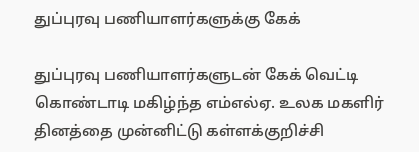துப்புரவு பணியாளர்களுக்கு கேக்

துப்புரவு பணியாளர்களுடன் கேக் வெட்டி கொண்டாடி மகிழ்ந்த எம்எல்ஏ. உலக மகளிர் தினத்தை முன்னிட்டு கள்ளக்குறிச்சி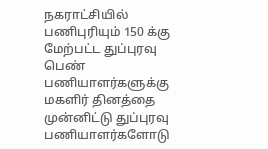நகராட்சியில் பணிபுரியும் 150 க்கு மேற்பட்ட துப்புரவு பெண் பணியாளர்களுக்கு மகளிர் தினத்தை முன்னிட்டு துப்புரவு பணியாளர்களோடு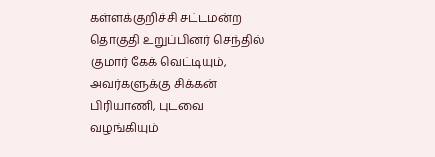கள்ளக்குறிச்சி சட்டமன்ற தொகுதி உறுப்பினர் செந்தில் குமார் கேக் வெட்டியும், அவர்களுக்கு சிக்கன் பிரியாணி, புடவை வழங்கியும்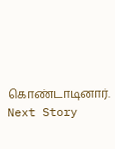கொண்டாடினார்.
Next Story